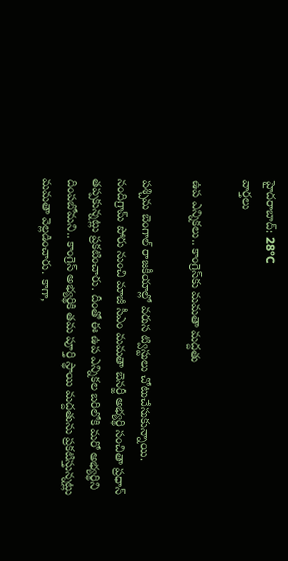హైదరాబాద్: 28°C
వార్తలు

ఉప ఎన్నికలు.. కాంగ్రెస్‌కు మమతా మద్దతు

పశ్చిమ బెంగాల్ రాజకీయాల్లో వరుస ట్విస్టులు చోటుచేసుకున్నాయి. నందిగ్రామ్ పోరు నుంచి మాజీ సీఎం మమతా బెనర్జీ అభ్యర్థి సంచితా ప్రధాన్ తప్పకున్నట్లు ప్రకటించారు. దీంతో ఈ ఉప ఎన్నికల బరిలోకి మరో అభ్యర్థిని దింపబోమని.. కాంగ్రెస్ అభ్యర్థికి తమ పూర్తి స్థాయి మద్దతును ప్రకటిస్తున్నట్లు మమతా వెల్లడించారు. కాగా,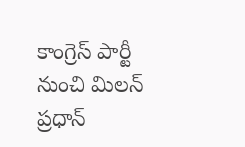కాంగ్రెస్ పార్టీ నుంచి మిలన్ ప్రధాన్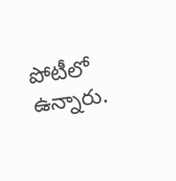పోటీలో ఉన్నారు.